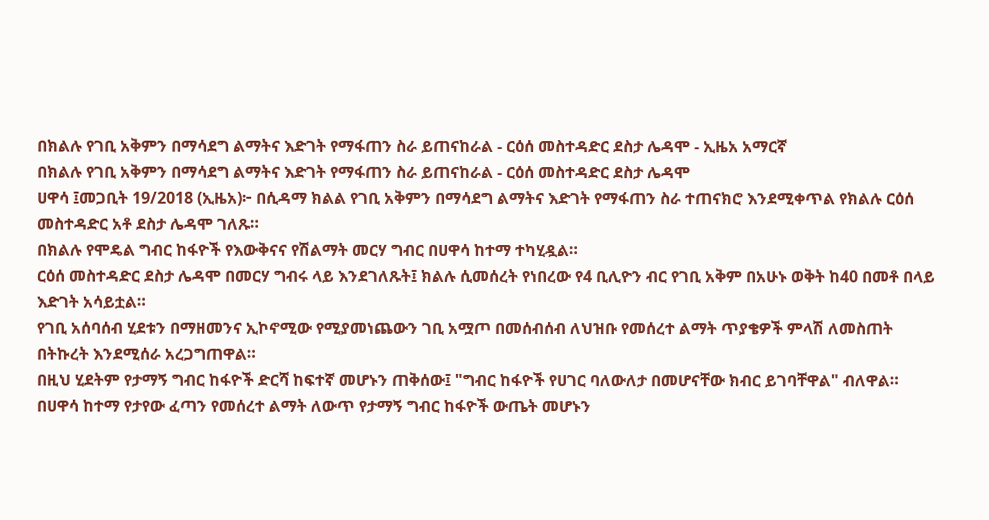በክልሉ የገቢ አቅምን በማሳደግ ልማትና እድገት የማፋጠን ስራ ይጠናከራል - ርዕሰ መስተዳድር ደስታ ሌዳሞ - ኢዜአ አማርኛ
በክልሉ የገቢ አቅምን በማሳደግ ልማትና እድገት የማፋጠን ስራ ይጠናከራል - ርዕሰ መስተዳድር ደስታ ሌዳሞ
ሀዋሳ ፤መጋቢት 19/2018 (ኢዜአ)፦ በሲዳማ ክልል የገቢ አቅምን በማሳደግ ልማትና እድገት የማፋጠን ስራ ተጠናክሮ እንደሚቀጥል የክልሉ ርዕሰ መስተዳድር አቶ ደስታ ሌዳሞ ገለጹ።
በክልሉ የሞዴል ግብር ከፋዮች የእውቅናና የሽልማት መርሃ ግብር በሀዋሳ ከተማ ተካሂዷል።
ርዕሰ መስተዳድር ደስታ ሌዳሞ በመርሃ ግብሩ ላይ እንደገለጹት፤ ክልሉ ሲመሰረት የነበረው የ4 ቢሊዮን ብር የገቢ አቅም በአሁኑ ወቅት ከ40 በመቶ በላይ እድገት አሳይቷል።
የገቢ አሰባሰብ ሂደቱን በማዘመንና ኢኮኖሚው የሚያመነጨውን ገቢ አሟጦ በመሰብሰብ ለህዝቡ የመሰረተ ልማት ጥያቄዎች ምላሽ ለመስጠት በትኩረት እንደሚሰራ አረጋግጠዋል።
በዚህ ሂደትም የታማኝ ግብር ከፋዮች ድርሻ ከፍተኛ መሆኑን ጠቅሰው፤ "ግብር ከፋዮች የሀገር ባለውለታ በመሆናቸው ክብር ይገባቸዋል" ብለዋል።
በሀዋሳ ከተማ የታየው ፈጣን የመሰረተ ልማት ለውጥ የታማኝ ግብር ከፋዮች ውጤት መሆኑን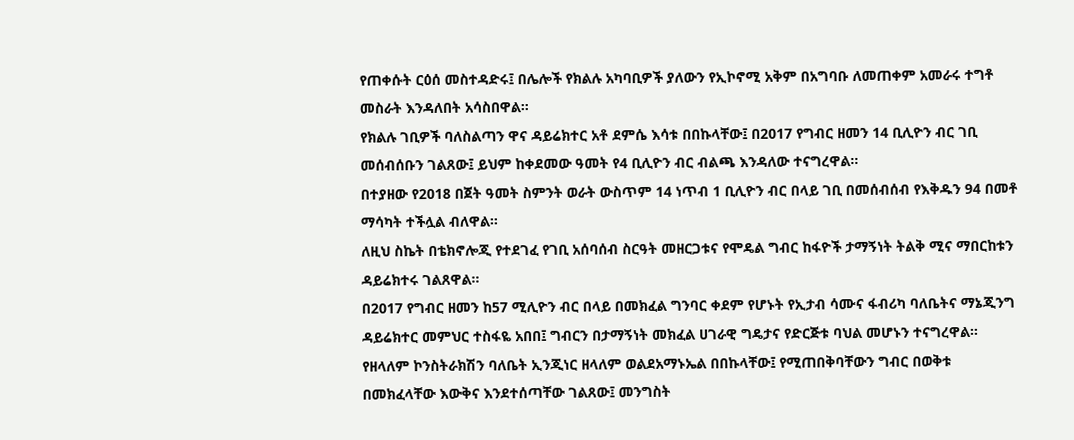የጠቀሱት ርዕሰ መስተዳድሩ፤ በሌሎች የክልሉ አካባቢዎች ያለውን የኢኮኖሚ አቅም በአግባቡ ለመጠቀም አመራሩ ተግቶ መስራት እንዳለበት አሳስበዋል።
የክልሉ ገቢዎች ባለስልጣን ዋና ዳይሬክተር አቶ ደምሴ እሳቱ በበኩላቸው፤ በ2017 የግብር ዘመን 14 ቢሊዮን ብር ገቢ መሰብሰቡን ገልጸው፤ ይህም ከቀደመው ዓመት የ4 ቢሊዮን ብር ብልጫ እንዳለው ተናግረዋል።
በተያዘው የ2018 በጀት ዓመት ስምንት ወራት ውስጥም 14 ነጥብ 1 ቢሊዮን ብር በላይ ገቢ በመሰብሰብ የእቅዱን 94 በመቶ ማሳካት ተችሏል ብለዋል።
ለዚህ ስኬት በቴክኖሎጂ የተደገፈ የገቢ አሰባሰብ ስርዓት መዘርጋቱና የሞዴል ግብር ከፋዮች ታማኝነት ትልቅ ሚና ማበርከቱን ዳይሬክተሩ ገልጸዋል።
በ2017 የግብር ዘመን ከ57 ሚሊዮን ብር በላይ በመክፈል ግንባር ቀደም የሆኑት የኢታብ ሳሙና ፋብሪካ ባለቤትና ማኔጂንግ ዳይሬክተር መምህር ተስፋዬ አበበ፤ ግብርን በታማኝነት መክፈል ሀገራዊ ግዴታና የድርጅቱ ባህል መሆኑን ተናግረዋል።
የዘላለም ኮንስትራክሽን ባለቤት ኢንጂነር ዘላለም ወልደአማኑኤል በበኩላቸው፤ የሚጠበቅባቸውን ግብር በወቅቱ በመክፈላቸው እውቅና እንደተሰጣቸው ገልጸው፤ መንግስት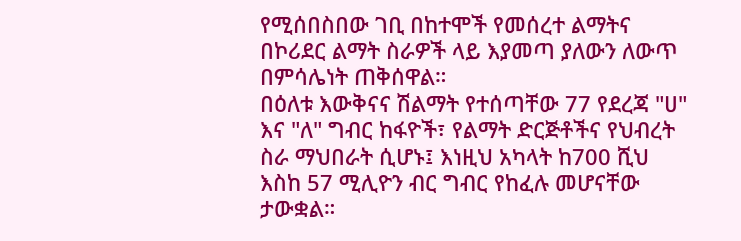የሚሰበስበው ገቢ በከተሞች የመሰረተ ልማትና በኮሪደር ልማት ስራዎች ላይ እያመጣ ያለውን ለውጥ በምሳሌነት ጠቅሰዋል።
በዕለቱ እውቅናና ሽልማት የተሰጣቸው 77 የደረጃ "ሀ" እና "ለ" ግብር ከፋዮች፣ የልማት ድርጅቶችና የህብረት ስራ ማህበራት ሲሆኑ፤ እነዚህ አካላት ከ700 ሺህ እስከ 57 ሚሊዮን ብር ግብር የከፈሉ መሆናቸው ታውቋል።